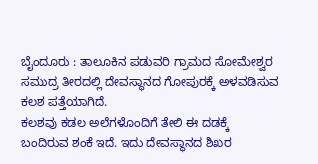ಬೈಂದೂರು : ತಾಲೂಕಿನ ಪಡುವರಿ ಗ್ರಾಮದ ಸೋಮೇಶ್ವರ ಸಮುದ್ರ ತೀರದಲ್ಲಿ ದೇವಸ್ಥಾನದ ಗೋಪುರಕ್ಕೆ ಅಳವಡಿಸುವ ಕಲಶ ಪತ್ತೆಯಾಗಿದೆ.
ಕಲಶವು ಕಡಲ ಅಲೆಗಳೊಂದಿಗೆ ತೇಲಿ ಈ ದಡಕ್ಕೆ ಬಂದಿರುವ ಶಂಕೆ ಇದೆ. ಇದು ದೇವಸ್ಥಾನದ ಶಿಖರ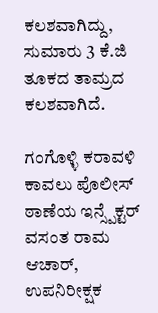ಕಲಶವಾಗಿದ್ದು, ಸುಮಾರು 3 ಕೆ.ಜಿ ತೂಕದ ತಾಮ್ರದ ಕಲಶವಾಗಿದೆ.

ಗಂಗೊಳ್ಳಿ ಕರಾವಳಿ ಕಾವಲು ಪೊಲೀಸ್ ಠಾಣೆಯ ಇನ್ಸ್ಪೆಕ್ಟರ್ ವಸಂತ ರಾಮ ಆಚಾರ್, ಉಪನಿರೀಕ್ಷಕ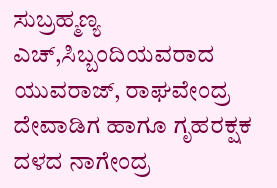ಸುಬ್ರಹ್ಮಣ್ಯ ಎಚ್,ಸಿಬ್ಬಂದಿಯವರಾದ ಯುವರಾಜ್, ರಾಘವೇಂದ್ರ ದೇವಾಡಿಗ ಹಾಗೂ ಗೃಹರಕ್ಷಕ ದಳದ ನಾಗೇಂದ್ರ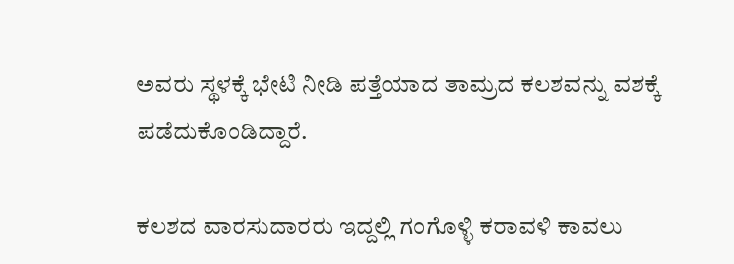ಅವರು ಸ್ಥಳಕ್ಕೆ ಭೇಟಿ ನೀಡಿ ಪತ್ತೆಯಾದ ತಾಮ್ರದ ಕಲಶವನ್ನು ವಶಕ್ಕೆ ಪಡೆದುಕೊಂಡಿದ್ದಾರೆ.

ಕಲಶದ ವಾರಸುದಾರರು ಇದ್ದಲ್ಲಿ ಗಂಗೊಳ್ಳಿ ಕರಾವಳಿ ಕಾವಲು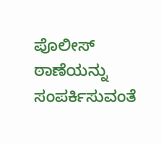ಪೊಲೀಸ್ ಠಾಣೆಯನ್ನು ಸಂಪರ್ಕಿಸುವಂತೆ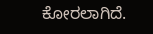ಕೋರಲಾಗಿದೆ.